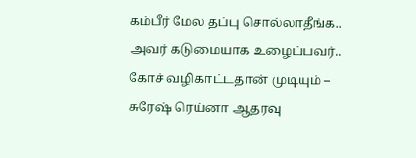கம்பீர் மேல தப்பு சொல்லாதீங்க.. அவர் கடுமையாக உழைப்பவர்.. கோச் வழிகாட்டதான் முடியும் – சுரேஷ் ரெய்னா ஆதரவு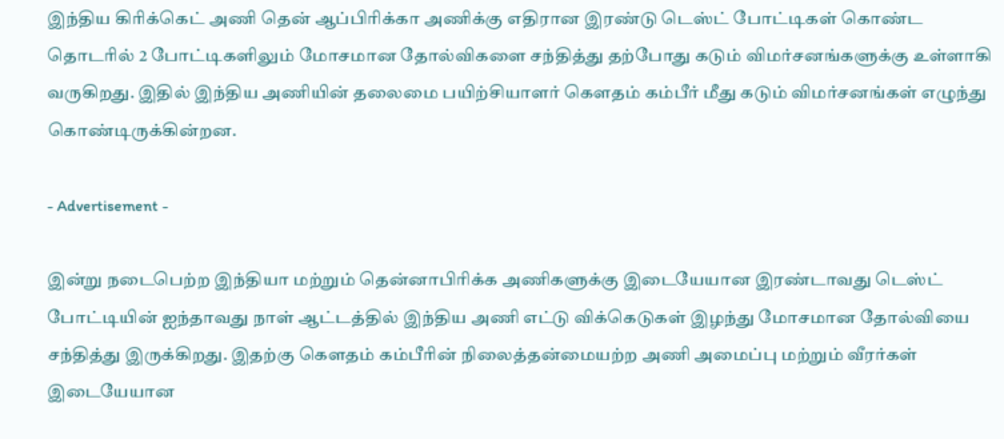இந்திய கிரிக்கெட் அணி தென் ஆப்பிரிக்கா அணிக்கு எதிரான இரண்டு டெஸ்ட் போட்டிகள் கொண்ட தொடரில் 2 போட்டிகளிலும் மோசமான தோல்விகளை சந்தித்து தற்போது கடும் விமர்சனங்களுக்கு உள்ளாகி வருகிறது. இதில் இந்திய அணியின் தலைமை பயிற்சியாளர் கௌதம் கம்பீர் மீது கடும் விமர்சனங்கள் எழுந்து கொண்டிருக்கின்றன.

- Advertisement -

இன்று நடைபெற்ற இந்தியா மற்றும் தென்னாபிரிக்க அணிகளுக்கு இடையேயான இரண்டாவது டெஸ்ட் போட்டியின் ஐந்தாவது நாள் ஆட்டத்தில் இந்திய அணி எட்டு விக்கெடுகள் இழந்து மோசமான தோல்வியை சந்தித்து இருக்கிறது. இதற்கு கௌதம் கம்பீரின் நிலைத்தன்மையற்ற அணி அமைப்பு மற்றும் வீரர்கள் இடையேயான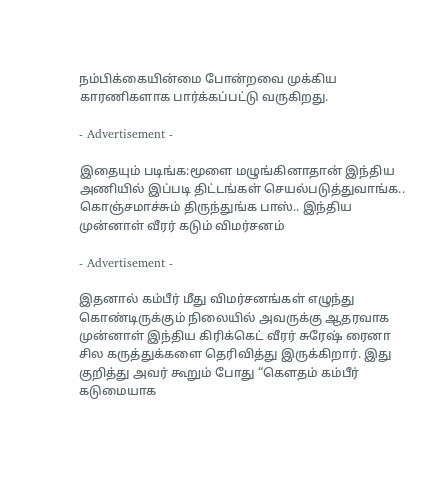நம்பிக்கையின்மை போன்றவை முக்கிய காரணிகளாக பார்க்கப்பட்டு வருகிறது.

- Advertisement -

இதையும் படிங்க:மூளை மழுங்கினாதான் இந்திய அணியில் இப்படி திட்டங்கள் செயல்படுத்துவாங்க.. கொஞ்சமாச்சும் திருந்துங்க பாஸ்.. இந்திய முன்னாள் வீரர் கடும் விமர்சனம்

- Advertisement -

இதனால் கம்பீர் மீது விமர்சனங்கள் எழுந்து கொண்டிருக்கும் நிலையில் அவருக்கு ஆதரவாக முன்னாள் இந்திய கிரிக்கெட் வீரர் சுரேஷ் ரைனா சில கருத்துக்களை தெரிவித்து இருக்கிறார். இது குறித்து அவர் கூறும் போது “கௌதம் கம்பீர் கடுமையாக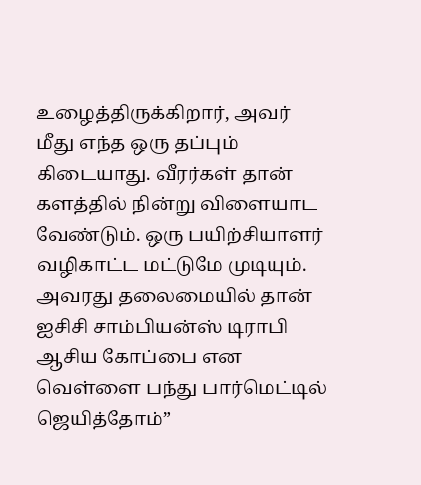உழைத்திருக்கிறார், அவர் மீது எந்த ஒரு தப்பும் கிடையாது. வீரர்கள் தான் களத்தில் நின்று விளையாட வேண்டும். ஒரு பயிற்சியாளர் வழிகாட்ட மட்டுமே முடியும். அவரது தலைமையில் தான் ஐசிசி சாம்பியன்ஸ் டிராபி ஆசிய கோப்பை என வெள்ளை பந்து பார்மெட்டில் ஜெயித்தோம்”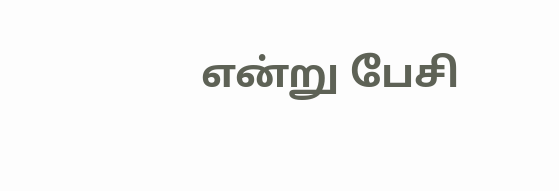என்று பேசி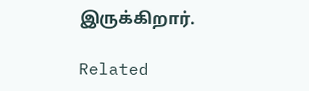இருக்கிறார்.

Related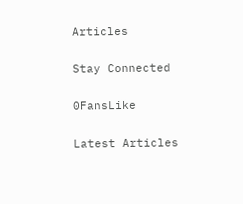Articles

Stay Connected

0FansLike

Latest Articles